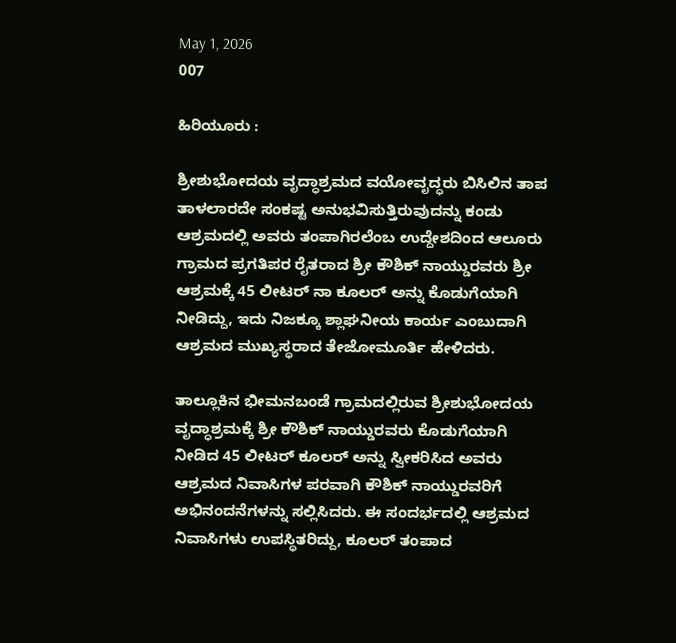May 1, 2026
007

ಹಿರಿಯೂರು :

ಶ್ರೀಶುಭೋದಯ ವೃದ್ಧಾಶ್ರಮದ ವಯೋವೃದ್ಧರು ಬಿಸಿಲಿನ ತಾಪ ತಾಳಲಾರದೇ ಸಂಕಷ್ಟ ಅನುಭವಿಸುತ್ತಿರುವುದನ್ನು ಕಂಡು ಆಶ್ರಮದಲ್ಲಿ ಅವರು ತಂಪಾಗಿರಲೆಂಬ ಉದ್ದೇಶದಿಂದ ಆಲೂರು ಗ್ರಾಮದ ಪ್ರಗತಿಪರ ರೈತರಾದ ಶ್ರೀ ಕೌಶಿಕ್ ನಾಯ್ಡುರವರು ಶ್ರೀ ಆಶ್ರಮಕ್ಕೆ 45 ಲೀಟರ್ ನಾ ಕೂಲರ್ ಅನ್ನು ಕೊಡುಗೆಯಾಗಿ ನೀಡಿದ್ದು, ಇದು ನಿಜಕ್ಕೂ ಶ್ಲಾಘನೀಯ ಕಾರ್ಯ ಎಂಬುದಾಗಿ ಆಶ್ರಮದ ಮುಖ್ಯಸ್ಥರಾದ ತೇಜೋಮೂರ್ತಿ ಹೇಳಿದರು.

ತಾಲ್ಲೂಕಿನ ಭೀಮನಬಂಡೆ ಗ್ರಾಮದಲ್ಲಿರುವ ಶ್ರೀಶುಭೋದಯ ವೃದ್ಧಾಶ್ರಮಕ್ಕೆ ಶ್ರೀ ಕೌಶಿಕ್ ನಾಯ್ಡುರವರು ಕೊಡುಗೆಯಾಗಿ ನೀಡಿದ 45 ಲೀಟರ್ ಕೂಲರ್ ಅನ್ನು ಸ್ವೀಕರಿಸಿದ ಅವರು ಆಶ್ರಮದ ನಿವಾಸಿಗಳ ಪರವಾಗಿ ಕೌಶಿಕ್ ನಾಯ್ಡುರವರಿಗೆ ಅಭಿನಂದನೆಗಳನ್ನು ಸಲ್ಲಿಸಿದರು. ಈ ಸಂದರ್ಭದಲ್ಲಿ ಆಶ್ರಮದ ನಿವಾಸಿಗಳು ಉಪಸ್ಥಿತರಿದ್ದು, ಕೂಲರ್ ತಂಪಾದ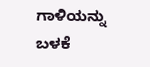ಗಾಳಿಯನ್ನು ಬಳಕೆ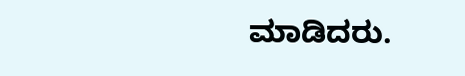ಮಾಡಿದರು.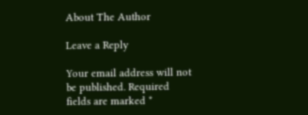About The Author

Leave a Reply

Your email address will not be published. Required fields are marked *